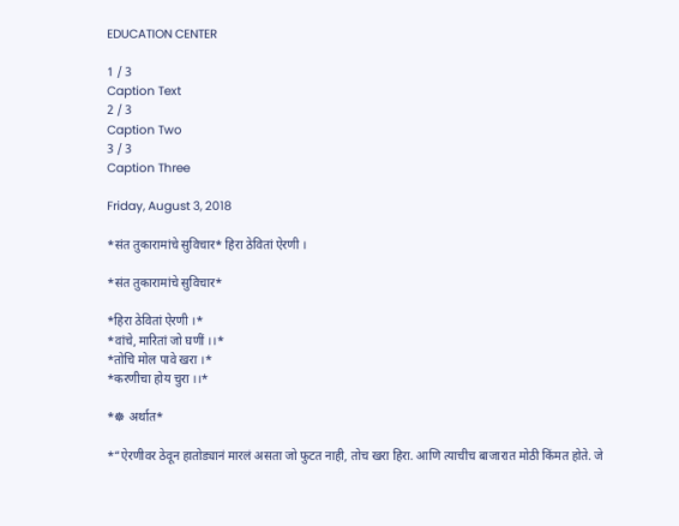EDUCATION CENTER

1 / 3
Caption Text
2 / 3
Caption Two
3 / 3
Caption Three

Friday, August 3, 2018

*संत तुकारामांचे सुविचार* हिरा ठेवितां ऐरणी ।

*संत तुकारामांचे सुविचार*

*हिरा ठेवितां ऐरणी ।*
*वांचे, मारितां जो घणीं ।।*
*तोचि मोल पावे खरा ।*
*करणीचा होय चुरा ।।*

*☸ अर्थात*

*“ऐरणीवर ठेवून हातोड्यानं मारलं असता जो फुटत नाही, तोच खरा हिरा. आणि त्याचीच बाजारात मोठी किंमत होते. जे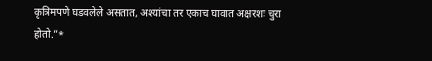कृत्रिमपणे घडवलेले असतात, अश्यांचा तर एकाच घावात अक्षरशः चुरा होतो.”*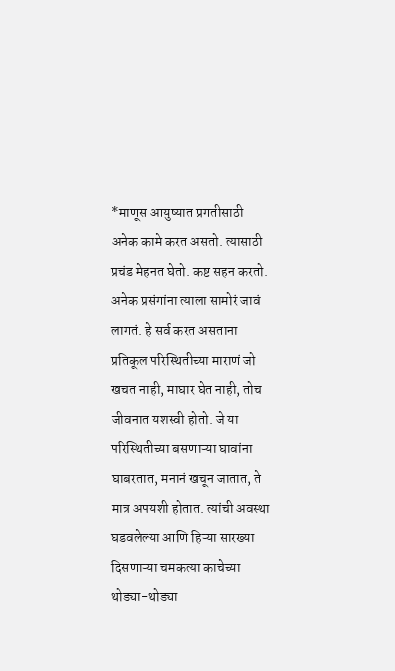*माणूस आयुष्यात प्रगतीसाठी अनेक कामे करत असतो. त्यासाठी प्रचंड मेहनत घेतो. कष्ट सहन करतो. अनेक प्रसंगांना त्याला सामोरं जावं लागतं. हे सर्व करत असताना प्रतिकूल परिस्थितीच्या माराणं जो खचत नाही, माघार घेत नाही, तोच जीवनात यशस्वी होतो. जे या परिस्थितीच्या बसणाऱ्या घावांना घाबरतात, मनानं खचून जातात, ते मात्र अपयशी होतात. त्यांची अवस्था घडवलेल्या आणि हिऱ्या सारख्या दिसणाऱ्या चमकत्या काचेच्या थोड्या-थोड्या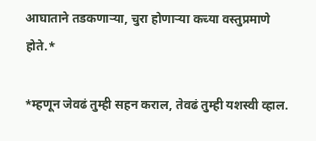आघाताने तडकणाऱ्या, चुरा होणाऱ्या कच्या वस्तुप्रमाणे होते.*

*म्हणून जेवढं तुम्ही सहन कराल, तेवढं तुम्ही यशस्वी व्हाल.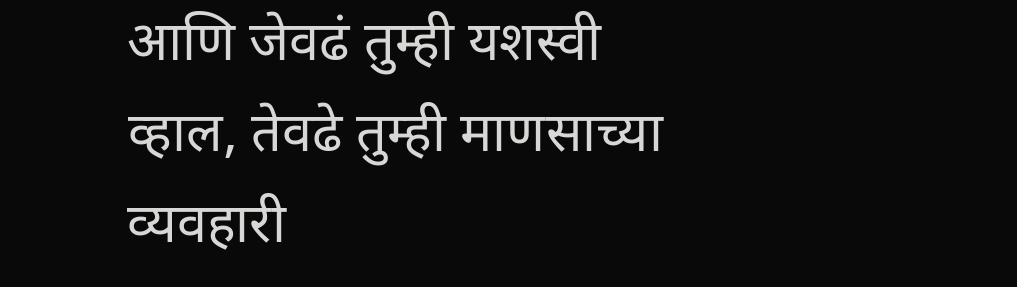आणि जेवढं तुम्ही यशस्वी व्हाल, तेवढे तुम्ही माणसाच्या व्यवहारी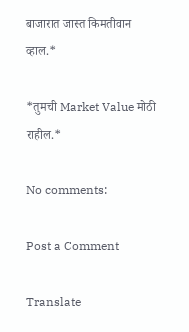बाजारात जास्त किमतीवान व्हाल.*

*तुमची Market Value मोठी राहील.*

No comments:

Post a Comment

Translate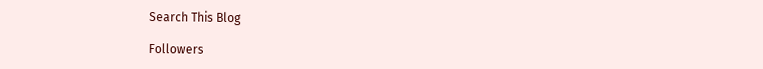Search This Blog

Followers